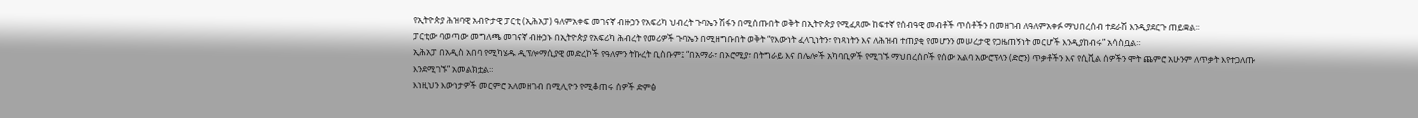የኢትዮጵያ ሕዝባዊ አብዮታዊ ፓርቲ (ኢሕአፓ) ዓለምአቀፍ መገናኛ ብዙኃን የአፍሪካ ህብረት ጉባኤን ሽፋን በሚሰጡበት ወቅት በኢትዮጵያ የሚፈጸሙ ከፍተኛ የሰብዓዊ መብቶች ጥሰቶችን በመዘገብ ለዓለምአቀፉ ማህበረሰብ ተደራሽ እንዲያደርጉ ጠይቋል፡፡
ፓርቲው ባወጣው መግለጫ መገናኛ ብዙኃኑ በኢትዮጵያ የአፍሪካ ሕብረት የመሪዎች ጉባኤን በሚዘግቡበት ወቅት “የእውነት ፈላጊነትን፣ የነጻነትን እና ለሕዝብ ተጠያቂ የመሆንን መሠረታዊ የጋዜጠኝነት መርሆች እንዲያከብሩ” አሳስቧል።
ኢሕአፓ በአዲስ አበባ የሚካሄዱ ዲፕሎማሲያዊ መድረኮች የዓለምን ትኩረት ቢስቡም፤ “በአማራ፣ በኦሮሚያ፣ በትግራይ እና በሌሎች አካባቢዎች የሚገኙ ማህበረሰቦች የሰው አልባ አውሮፕላን (ድሮን) ጥቃቶችን እና የሲቪል ሰዎችን ሞት ጨምሮ አሁንም ለጥቃት እየተጋለጡ እንደሚገኙ” አመልክቷል።
እነዚህን እውነታዎች መርምሮ አለመዘገብ በሚሊዮን የሚቆጠሩ ሰዎች ድምፅ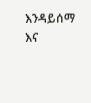እንዳይሰማ እና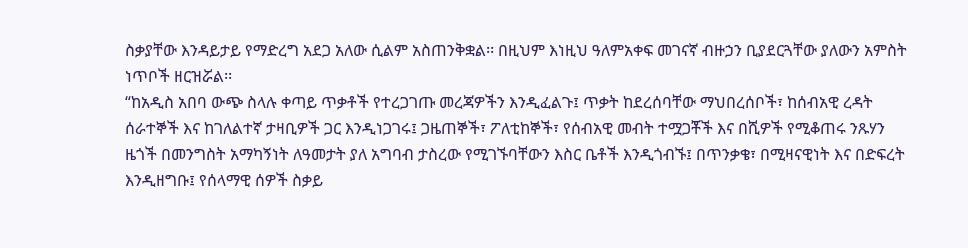ስቃያቸው እንዳይታይ የማድረግ አደጋ አለው ሲልም አስጠንቅቋል፡፡ በዚህም እነዚህ ዓለምአቀፍ መገናኛ ብዙኃን ቢያደርጓቸው ያለውን አምስት ነጥቦች ዘርዝሯል፡፡
“ከአዲስ አበባ ውጭ ስላሉ ቀጣይ ጥቃቶች የተረጋገጡ መረጃዎችን እንዲፈልጉ፤ ጥቃት ከደረሰባቸው ማህበረሰቦች፣ ከሰብአዊ ረዳት ሰራተኞች እና ከገለልተኛ ታዛቢዎች ጋር እንዲነጋገሩ፤ ጋዜጠኞች፣ ፖለቲከኞች፣ የሰብአዊ መብት ተሟጋቾች እና በሺዎች የሚቆጠሩ ንጹሃን ዜጎች በመንግስት አማካኝነት ለዓመታት ያለ አግባብ ታስረው የሚገኙባቸውን እስር ቤቶች እንዲጎብኙ፤ በጥንቃቄ፣ በሚዛናዊነት እና በድፍረት እንዲዘግቡ፤ የሰላማዊ ሰዎች ስቃይ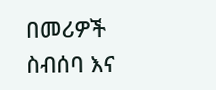በመሪዎች ስብሰባ እና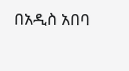በአዲስ አበባ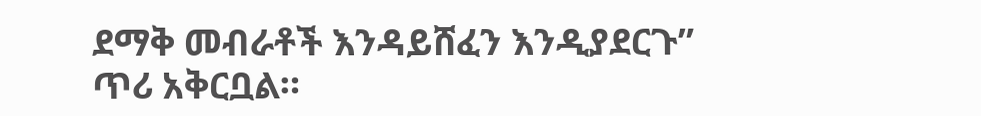ደማቅ መብራቶች እንዳይሸፈን እንዲያደርጉ” ጥሪ አቅርቧል።